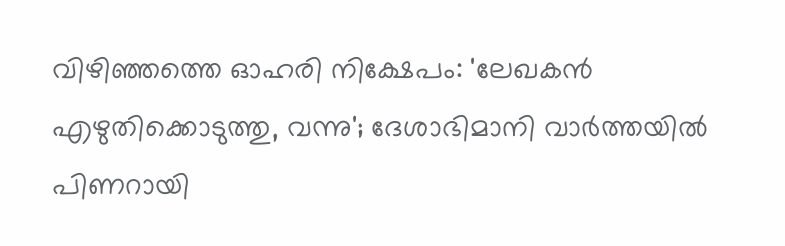വിഴിഞ്ഞത്തെ ഓഹരി നിക്ഷേപം: 'ലേഖകന്‍ എഴുതിക്കൊടുത്തു, വന്നു'; ദേശാഭിമാനി വാര്‍ത്തയില്‍ പിണറായി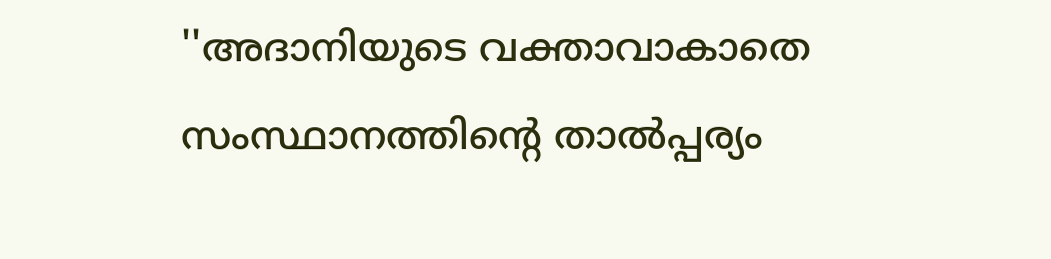''അദാനിയുടെ വക്താവാകാതെ സംസ്ഥാനത്തിന്റെ താല്‍പ്പര്യം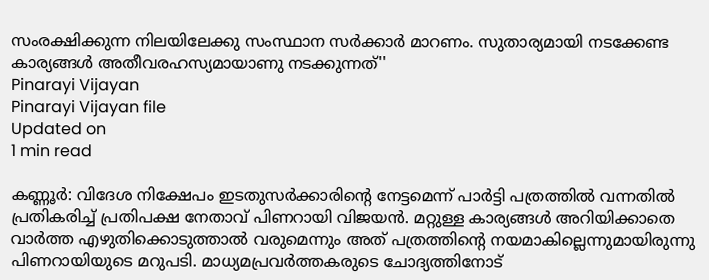സംരക്ഷിക്കുന്ന നിലയിലേക്കു സംസ്ഥാന സര്‍ക്കാര്‍ മാറണം. സുതാര്യമായി നടക്കേണ്ട കാര്യങ്ങള്‍ അതീവരഹസ്യമായാണു നടക്കുന്നത്''
Pinarayi Vijayan
Pinarayi Vijayan file
Updated on
1 min read

കണ്ണൂര്‍: വിദേശ നിക്ഷേപം ഇടതുസര്‍ക്കാരിന്റെ നേട്ടമെന്ന് പാര്‍ട്ടി പത്രത്തില്‍ വന്നതില്‍ പ്രതികരിച്ച് പ്രതിപക്ഷ നേതാവ് പിണറായി വിജയന്‍. മറ്റുള്ള കാര്യങ്ങള്‍ അറിയിക്കാതെ വാര്‍ത്ത എഴുതിക്കൊടുത്താല്‍ വരുമെന്നും അത് പത്രത്തിന്റെ നയമാകില്ലെന്നുമായിരുന്നു പിണറായിയുടെ മറുപടി. മാധ്യമപ്രവര്‍ത്തകരുടെ ചോദ്യത്തിനോട്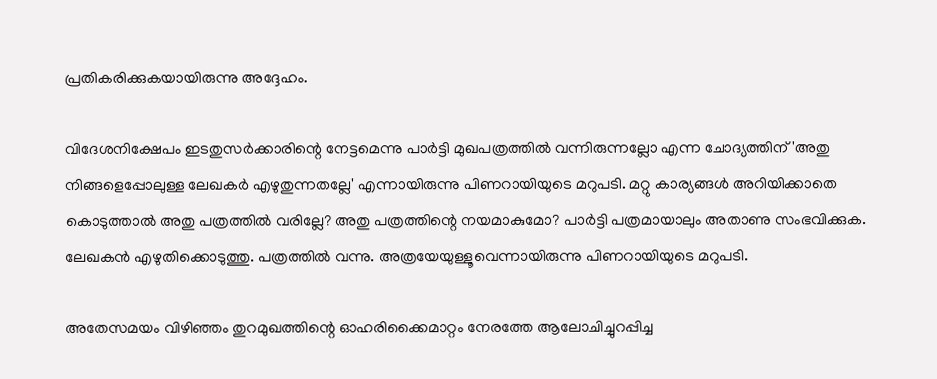പ്രതികരിക്കുകയായിരുന്നു അദ്ദേഹം.

വിദേശനിക്ഷേപം ഇടതുസര്‍ക്കാരിന്റെ നേട്ടമെന്നു പാര്‍ട്ടി മുഖപത്രത്തില്‍ വന്നിരുന്നല്ലോ എന്ന ചോദ്യത്തിന് 'അതു നിങ്ങളെപ്പോലുള്ള ലേഖകര്‍ എഴുതുന്നതല്ലേ' എന്നായിരുന്നു പിണറായിയുടെ മറുപടി. മറ്റു കാര്യങ്ങള്‍ അറിയിക്കാതെ കൊടുത്താല്‍ അതു പത്രത്തില്‍ വരില്ലേ? അതു പത്രത്തിന്റെ നയമാകുമോ? പാര്‍ട്ടി പത്രമായാലും അതാണു സംഭവിക്കുക. ലേഖകന്‍ എഴുതിക്കൊടുത്തു. പത്രത്തില്‍ വന്നു. അത്രയേയുള്ളൂവെന്നായിരുന്നു പിണറായിയുടെ മറുപടി.

അതേസമയം വിഴിഞ്ഞം തുറമുഖത്തിന്റെ ഓഹരിക്കൈമാറ്റം നേരത്തേ ആലോചിച്ചുറപ്പിച്ച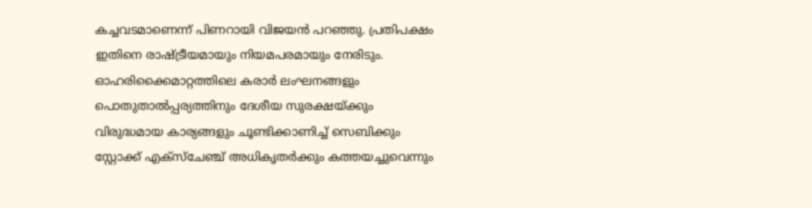കച്ചവടമാണെന്ന് പിണറായി വിജയന്‍ പറഞ്ഞു. പ്രതിപക്ഷം ഇതിനെ രാഷ്ട്രീയമായും നിയമപരമായും നേരിടും. ഓഹരിക്കൈമാറ്റത്തിലെ കരാര്‍ ലംഘനങ്ങളും പൊതുതാല്‍പ്പര്യത്തിനും ദേശീയ സുരക്ഷയ്ക്കും വിരുദ്ധമായ കാര്യങ്ങളും ചൂണ്ടിക്കാണിച്ച് സെബിക്കും സ്റ്റോക്ക് എക്‌സ്‌ചേഞ്ച് അധികൃതര്‍ക്കും കത്തയച്ചുവെന്നും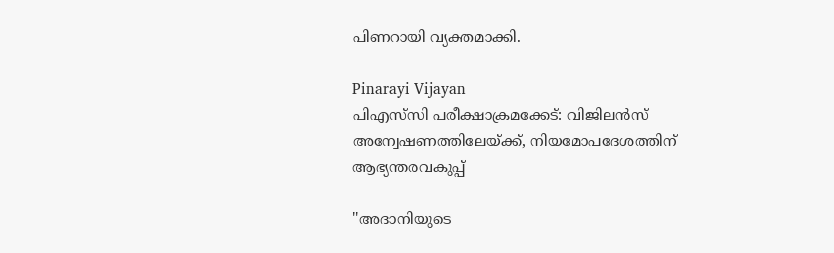പിണറായി വ്യക്തമാക്കി.

Pinarayi Vijayan
പിഎസ്‌സി പരീക്ഷാക്രമക്കേട്: വിജിലന്‍സ് അന്വേഷണത്തിലേയ്ക്ക്, നിയമോപദേശത്തിന് ആഭ്യന്തരവകുപ്പ്

''അദാനിയുടെ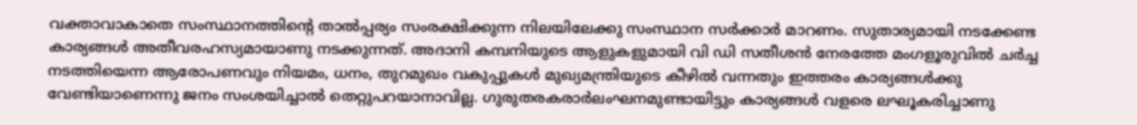വക്താവാകാതെ സംസ്ഥാനത്തിന്റെ താല്‍പ്പര്യം സംരക്ഷിക്കുന്ന നിലയിലേക്കു സംസ്ഥാന സര്‍ക്കാര്‍ മാറണം. സുതാര്യമായി നടക്കേണ്ട കാര്യങ്ങള്‍ അതീവരഹസ്യമായാണു നടക്കുന്നത്. അദാനി കമ്പനിയുടെ ആളുകളുമായി വി ഡി സതീശന്‍ നേരത്തേ മംഗളൂരുവില്‍ ചര്‍ച്ച നടത്തിയെന്ന ആരോപണവും നിയമം, ധനം, തുറമുഖം വകുപ്പുകള്‍ മുഖ്യമന്ത്രിയുടെ കീഴില്‍ വന്നതും ഇത്തരം കാര്യങ്ങള്‍ക്കു വേണ്ടിയാണെന്നു ജനം സംശയിച്ചാല്‍ തെറ്റുപറയാനാവില്ല. ഗുരുതരകരാര്‍ലംഘനമുണ്ടായിട്ടും കാര്യങ്ങള്‍ വളരെ ലഘൂകരിച്ചാണു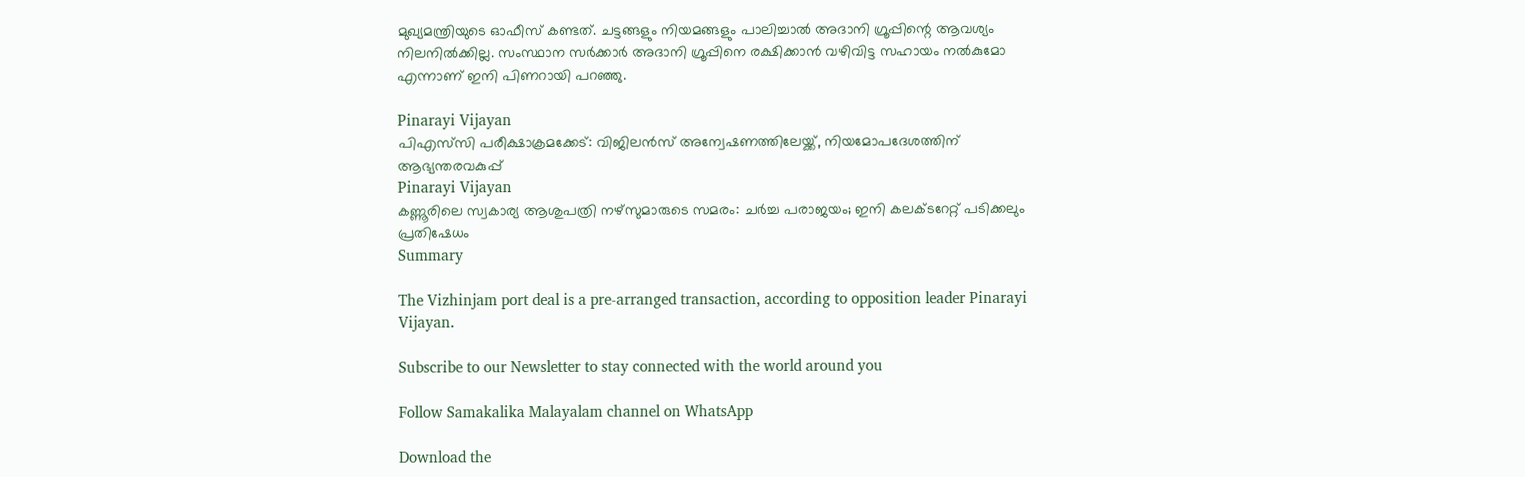മുഖ്യമന്ത്രിയുടെ ഓഫീസ് കണ്ടത്. ചട്ടങ്ങളും നിയമങ്ങളും പാലിച്ചാല്‍ അദാനി ഗ്രൂപ്പിന്റെ ആവശ്യം നിലനില്‍ക്കില്ല. സംസ്ഥാന സര്‍ക്കാര്‍ അദാനി ഗ്രൂപ്പിനെ രക്ഷിക്കാന്‍ വഴിവിട്ട സഹായം നല്‍കുമോ എന്നാണ് ഇനി പിണറായി പറഞ്ഞു.

Pinarayi Vijayan
പിഎസ്‌സി പരീക്ഷാക്രമക്കേട്: വിജിലന്‍സ് അന്വേഷണത്തിലേയ്ക്ക്, നിയമോപദേശത്തിന് ആഭ്യന്തരവകുപ്പ്
Pinarayi Vijayan
കണ്ണൂരിലെ സ്വകാര്യ ആശുപത്രി നഴ്‌സുമാരുടെ സമരം: ചർച്ച പരാജയം; ഇനി കലക്ടറേറ്റ് പടിക്കലും പ്രതിഷേധം
Summary

The Vizhinjam port deal is a pre-arranged transaction, according to opposition leader Pinarayi Vijayan.

Subscribe to our Newsletter to stay connected with the world around you

Follow Samakalika Malayalam channel on WhatsApp

Download the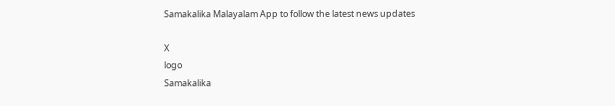Samakalika Malayalam App to follow the latest news updates

X
logo
Samakalika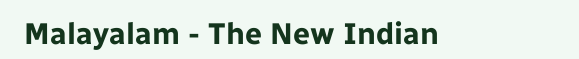Malayalam - The New Indian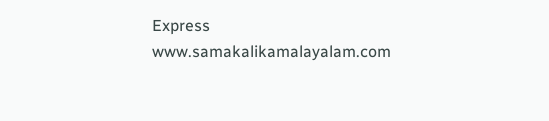Express
www.samakalikamalayalam.com